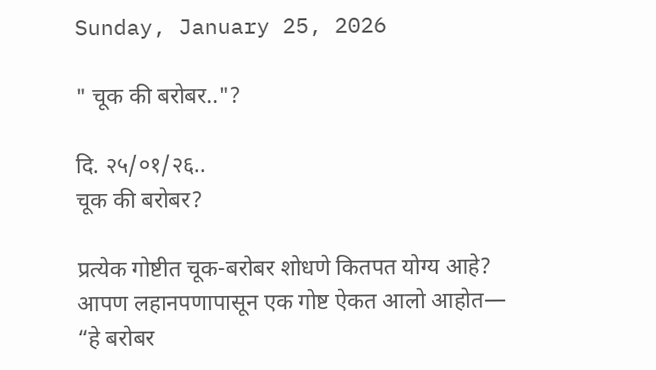Sunday, January 25, 2026

" चूक की बरोबर.."?

दि. २५/०१/२६..
चूक की बरोबर?

प्रत्येक गोष्टीत चूक-बरोबर शोधणे कितपत योग्य आहे?
आपण लहानपणापासून एक गोष्ट ऐकत आलो आहोत—
“हे बरोबर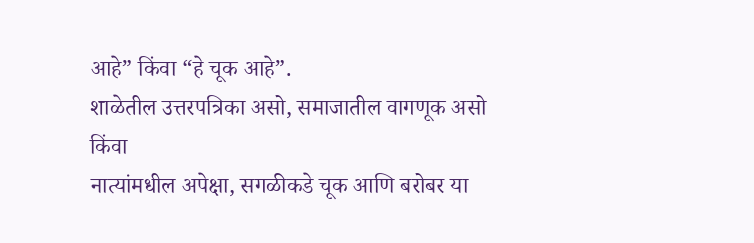आहे” किंवा “हे चूक आहे”.
शाळेतील उत्तरपत्रिका असो, समाजातील वागणूक असो किंवा
नात्यांमधील अपेक्षा, सगळीकडे चूक आणि बरोबर या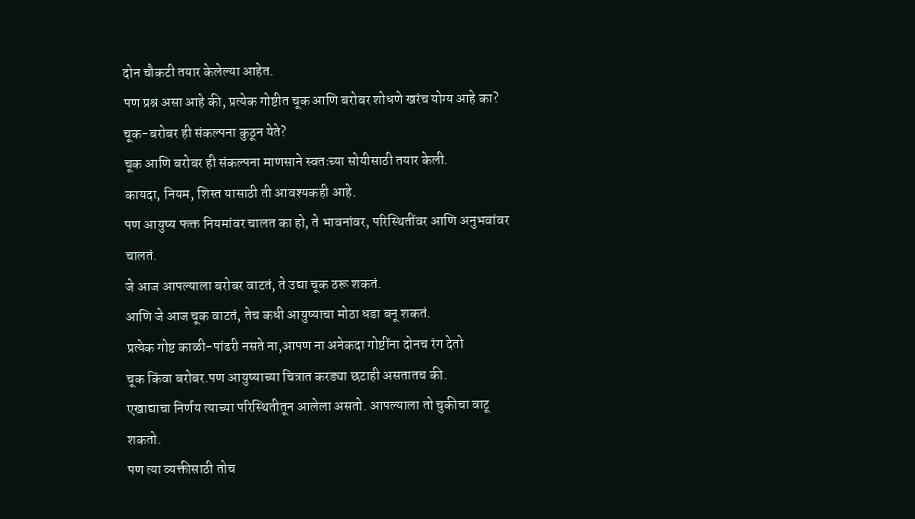दोन चौकटी तयार केलेल्या आहेत.
पण प्रश्न असा आहे की, प्रत्येक गोष्टीत चूक आणि बरोबर शोधणे खरंच योग्य आहे का?
चूक-बरोबर ही संकल्पना कुठून येते?
चूक आणि बरोबर ही संकल्पना माणसाने स्वतःच्या सोयीसाठी तयार केली.
कायदा, नियम, शिस्त यासाठी ती आवश्यकही आहे.
पण आयुष्य फक्त नियमांवर चालत का हो, ते भावनांवर, परिस्थितींवर आणि अनुभवांवर चालतं.
जे आज आपल्याला बरोबर वाटतं, ते उद्या चूक ठरू शकतं.
आणि जे आज चूक वाटतं, तेच कधी आयुष्याचा मोठा धडा बनू शकतं.
प्रत्येक गोष्ट काळी-पांढरी नसते ना,आपण ना अनेकदा गोष्टींना दोनच रंग देतो
चूक किंवा बरोबर.पण आयुष्याच्या चित्रात करड्या छटाही असतातच की.
एखाद्याचा निर्णय त्याच्या परिस्थितीतून आलेला असतो. आपल्याला तो चुकीचा वाटू शकतो.
पण त्या व्यक्तीसाठी तोच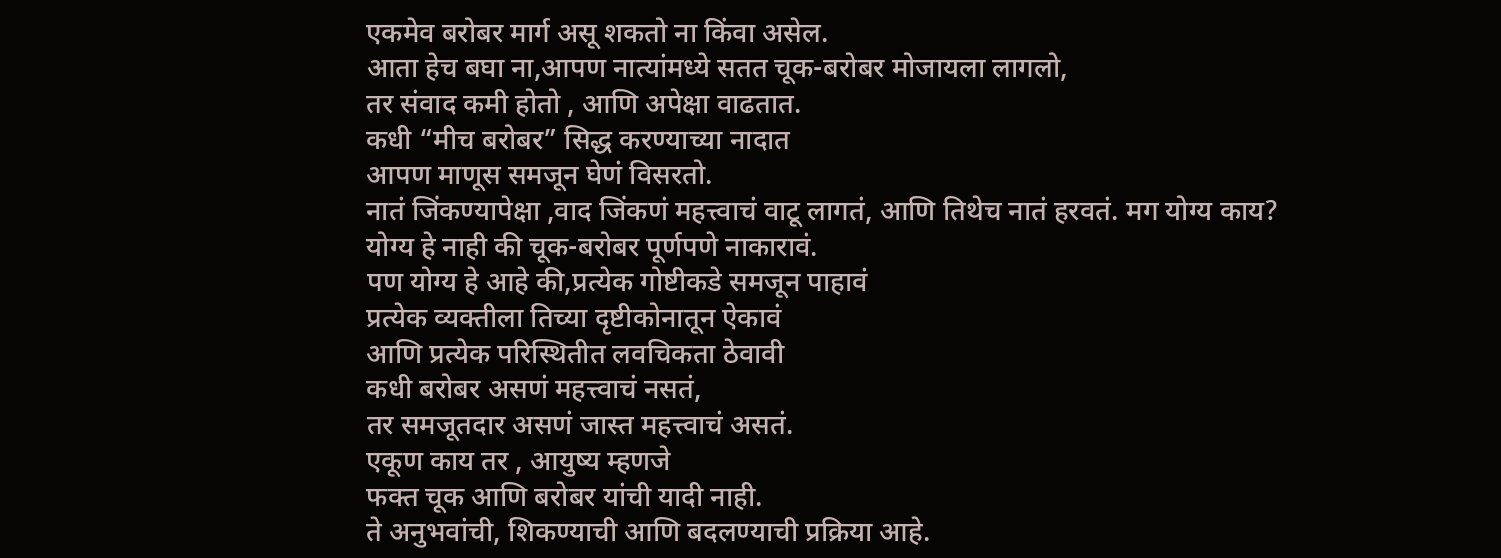एकमेव बरोबर मार्ग असू शकतो ना किंवा असेल.
आता हेच बघा ना,आपण नात्यांमध्ये सतत चूक-बरोबर मोजायला लागलो,
तर संवाद कमी होतो , आणि अपेक्षा वाढतात.
कधी “मीच बरोबर” सिद्ध करण्याच्या नादात
आपण माणूस समजून घेणं विसरतो.
नातं जिंकण्यापेक्षा ,वाद जिंकणं महत्त्वाचं वाटू लागतं, आणि तिथेच नातं हरवतं. मग योग्य काय?
योग्य हे नाही की चूक-बरोबर पूर्णपणे नाकारावं.
पण योग्य हे आहे की,प्रत्येक गोष्टीकडे समजून पाहावं
प्रत्येक व्यक्तीला तिच्या दृष्टीकोनातून ऐकावं
आणि प्रत्येक परिस्थितीत लवचिकता ठेवावी
कधी बरोबर असणं महत्त्वाचं नसतं,
तर समजूतदार असणं जास्त महत्त्वाचं असतं.
एकूण काय तर , आयुष्य म्हणजे
फक्त चूक आणि बरोबर यांची यादी नाही.
ते अनुभवांची, शिकण्याची आणि बदलण्याची प्रक्रिया आहे.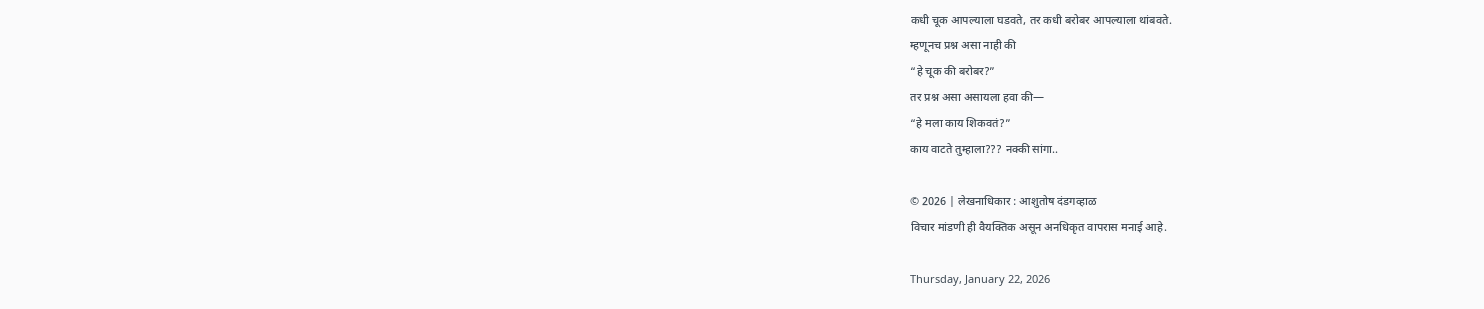कधी चूक आपल्याला घडवते, तर कधी बरोबर आपल्याला थांबवते.
म्हणूनच प्रश्न असा नाही की
“हे चूक की बरोबर?”
तर प्रश्न असा असायला हवा की—
“हे मला काय शिकवतं?”
काय वाटते तुम्हाला??? नक्की सांगा..

© 2026 | लेखनाधिकार : आशुतोष दंडगव्हाळ
विचार मांडणी ही वैयक्तिक असून अनधिकृत वापरास मनाई आहे.

Thursday, January 22, 2026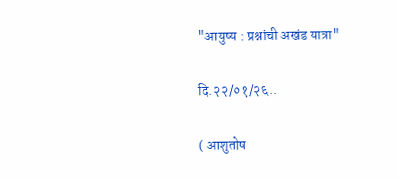"आयुष्य : प्रश्नांची अखंड यात्रा"

दि.२२/०१/२६..

( आशुतोष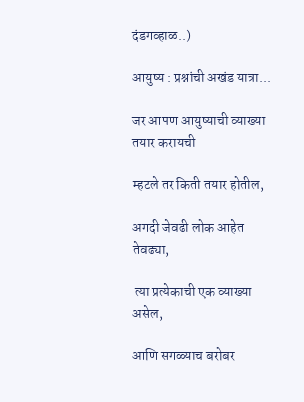दंडगव्हाळ..)

आयुष्य : प्रश्नांची अखंड यात्रा...

जर आपण आयुष्याची व्याख्या तयार करायची

म्हटले तर किती तयार होतील,

अगदी जेवढी लोक आहेत तेवढ्या,

 त्या प्रत्येकाची एक व्याख्या असेल,

आणि सगळ्याच बरोबर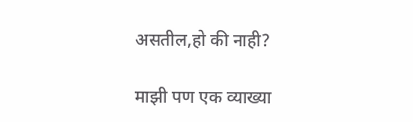असतील,हो की नाही?

माझी पण एक व्याख्या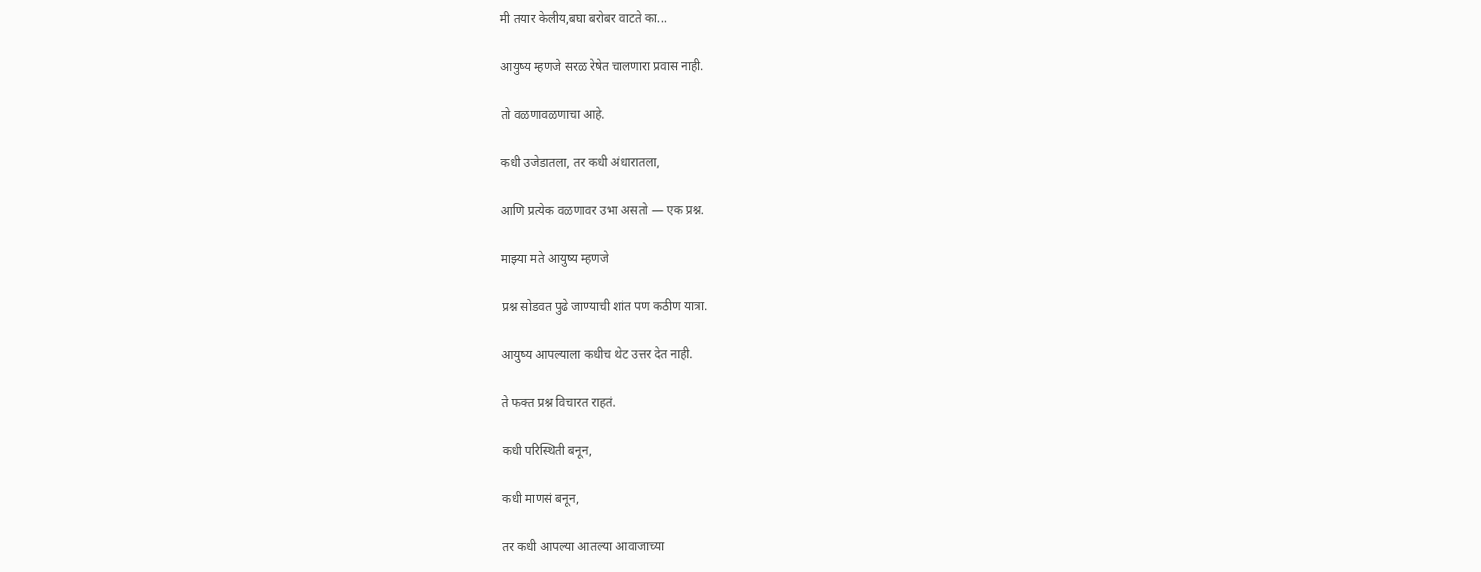मी तयार केलीय,बघा बरोबर वाटते का...

आयुष्य म्हणजे सरळ रेषेत चालणारा प्रवास नाही.

तो वळणावळणाचा आहे.

कधी उजेडातला, तर कधी अंधारातला,

आणि प्रत्येक वळणावर उभा असतो — एक प्रश्न.

माझ्या मते आयुष्य म्हणजे

प्रश्न सोडवत पुढे जाण्याची शांत पण कठीण यात्रा.

आयुष्य आपल्याला कधीच थेट उत्तर देत नाही.

ते फक्त प्रश्न विचारत राहतं.

कधी परिस्थिती बनून,

कधी माणसं बनून,

तर कधी आपल्या आतल्या आवाजाच्या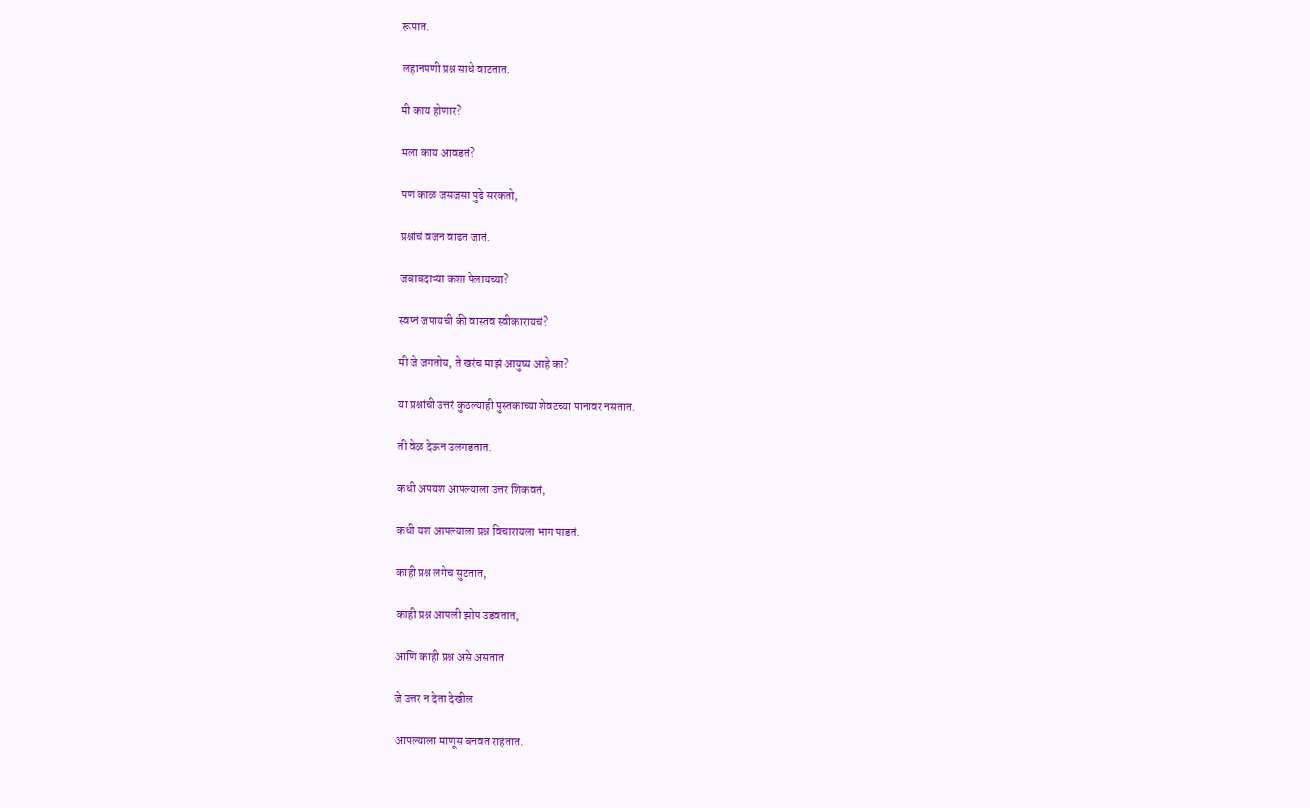रूपात.

लहानपणी प्रश्न साधे वाटतात.

मी काय होणार?

मला काय आवडतं?

पण काळ जसजसा पुढे सरकतो,

प्रश्नांचं वजन वाढत जातं.

जबाबदाऱ्या कशा पेलायच्या?

स्वप्नं जपायची की वास्तव स्वीकारायचं?

मी जे जगतोय, ते खरंच माझं आयुष्य आहे का?

या प्रश्नांची उत्तरं कुठल्याही पुस्तकाच्या शेवटच्या पानावर नसतात.

ती वेळ देऊन उलगडतात.

कधी अपयश आपल्याला उत्तर शिकवतं,

कधी यश आपल्याला प्रश्न विचारायला भाग पाडतं.

काही प्रश्न लगेच सुटतात,

काही प्रश्न आपली झोप उडवतात,

आणि काही प्रश्न असे असतात

जे उत्तर न देता देखील

आपल्याला माणूस बनवत राहतात.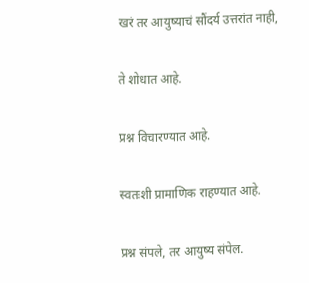खरं तर आयुष्याचं सौंदर्य उत्तरांत नाही,

ते शोधात आहे.

प्रश्न विचारण्यात आहे.

स्वतःशी प्रामाणिक राहण्यात आहे.

प्रश्न संपले, तर आयुष्य संपेल.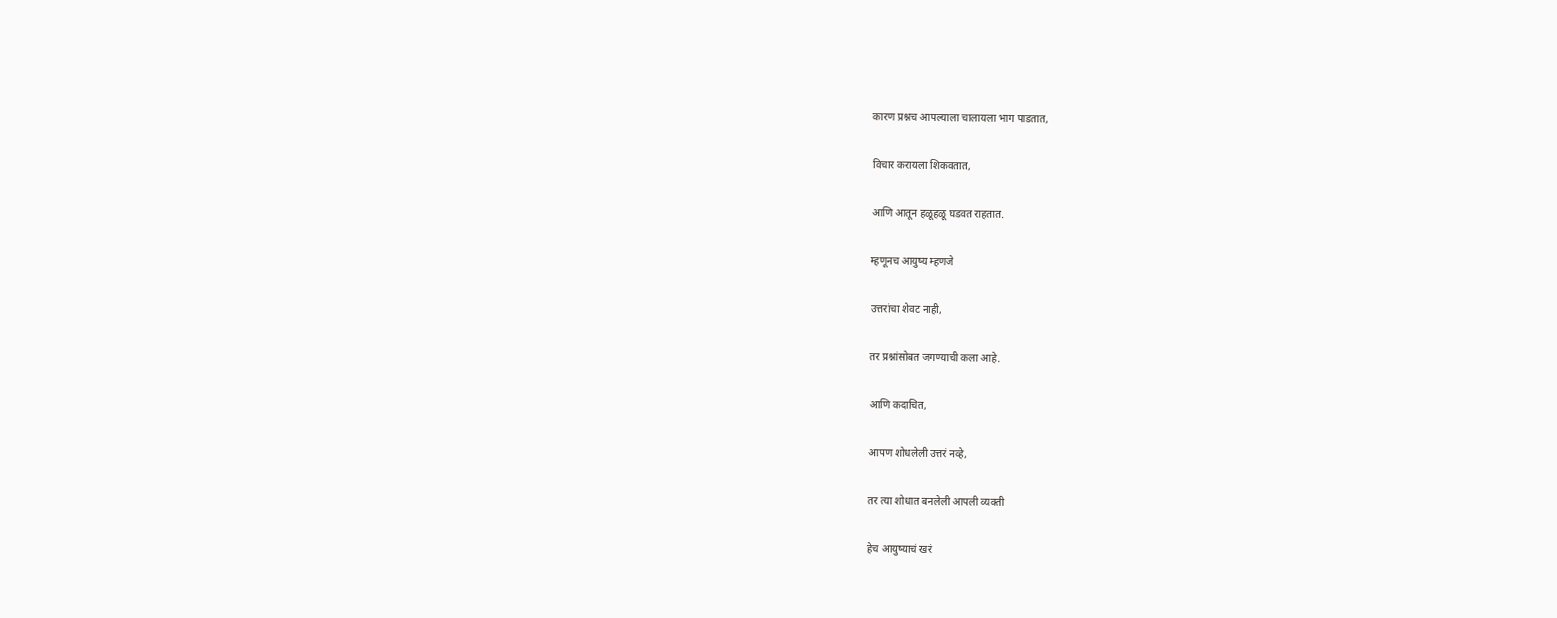कारण प्रश्नच आपल्याला चालायला भाग पाडतात,

विचार करायला शिकवतात,

आणि आतून हळूहळू घडवत राहतात.

म्हणूनच आयुष्य म्हणजे

उत्तरांचा शेवट नाही,

तर प्रश्नांसोबत जगण्याची कला आहे.

आणि कदाचित,

आपण शोधलेली उत्तरं नव्हे,

तर त्या शोधात बनलेली आपली व्यक्ती

हेच आयुष्याचं खरं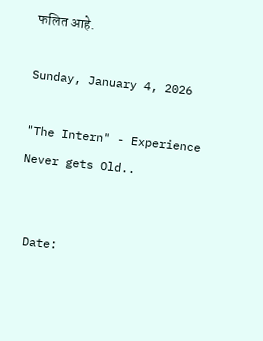फलित आहे.

Sunday, January 4, 2026

"The Intern" - Experience Never gets Old..


 Date: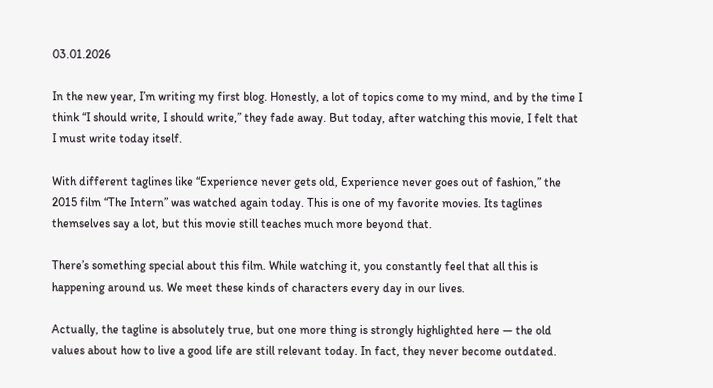03.01.2026

In the new year, I’m writing my first blog. Honestly, a lot of topics come to my mind, and by the time I think “I should write, I should write,” they fade away. But today, after watching this movie, I felt that I must write today itself.

With different taglines like “Experience never gets old, Experience never goes out of fashion,” the 2015 film “The Intern” was watched again today. This is one of my favorite movies. Its taglines themselves say a lot, but this movie still teaches much more beyond that.

There’s something special about this film. While watching it, you constantly feel that all this is happening around us. We meet these kinds of characters every day in our lives.

Actually, the tagline is absolutely true, but one more thing is strongly highlighted here — the old values about how to live a good life are still relevant today. In fact, they never become outdated.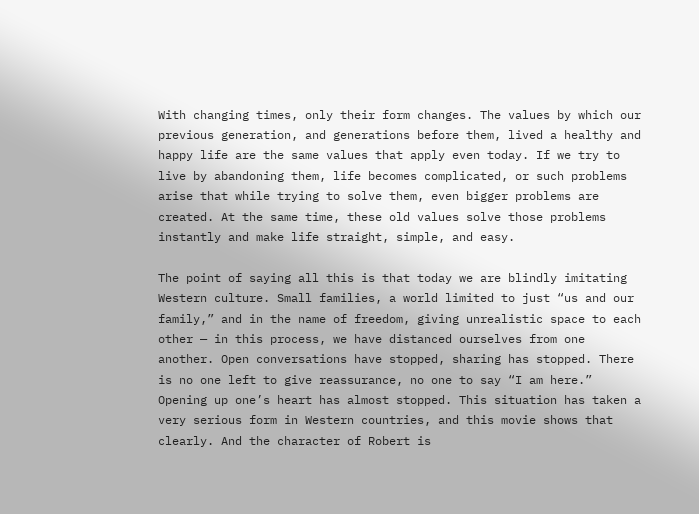With changing times, only their form changes. The values by which our previous generation, and generations before them, lived a healthy and happy life are the same values that apply even today. If we try to live by abandoning them, life becomes complicated, or such problems arise that while trying to solve them, even bigger problems are created. At the same time, these old values solve those problems instantly and make life straight, simple, and easy.

The point of saying all this is that today we are blindly imitating Western culture. Small families, a world limited to just “us and our family,” and in the name of freedom, giving unrealistic space to each other — in this process, we have distanced ourselves from one another. Open conversations have stopped, sharing has stopped. There is no one left to give reassurance, no one to say “I am here.” Opening up one’s heart has almost stopped. This situation has taken a very serious form in Western countries, and this movie shows that clearly. And the character of Robert is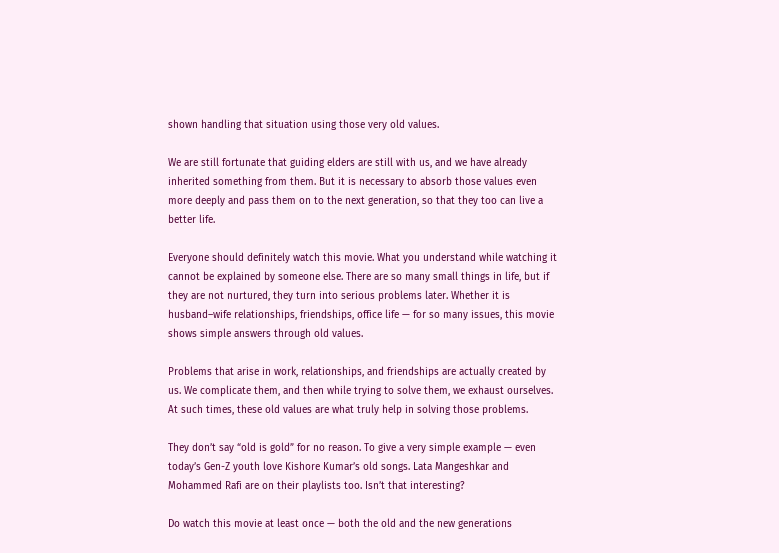shown handling that situation using those very old values.

We are still fortunate that guiding elders are still with us, and we have already inherited something from them. But it is necessary to absorb those values even more deeply and pass them on to the next generation, so that they too can live a better life.

Everyone should definitely watch this movie. What you understand while watching it cannot be explained by someone else. There are so many small things in life, but if they are not nurtured, they turn into serious problems later. Whether it is husband–wife relationships, friendships, office life — for so many issues, this movie shows simple answers through old values.

Problems that arise in work, relationships, and friendships are actually created by us. We complicate them, and then while trying to solve them, we exhaust ourselves. At such times, these old values are what truly help in solving those problems.

They don’t say “old is gold” for no reason. To give a very simple example — even today’s Gen-Z youth love Kishore Kumar’s old songs. Lata Mangeshkar and Mohammed Rafi are on their playlists too. Isn’t that interesting?

Do watch this movie at least once — both the old and the new generations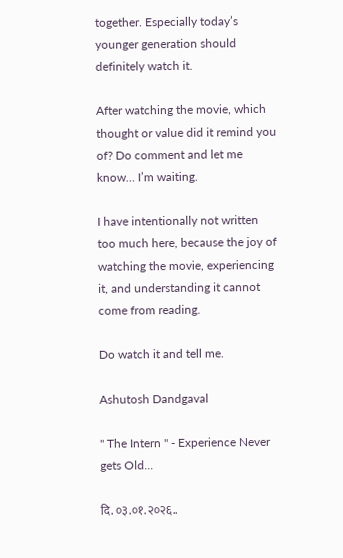together. Especially today’s younger generation should definitely watch it.

After watching the movie, which thought or value did it remind you of? Do comment and let me know… I’m waiting.

I have intentionally not written too much here, because the joy of watching the movie, experiencing it, and understanding it cannot come from reading.

Do watch it and tell me.

Ashutosh Dandgaval

" The Intern " - Experience Never gets Old...

दि. ०३.०१.२०२६..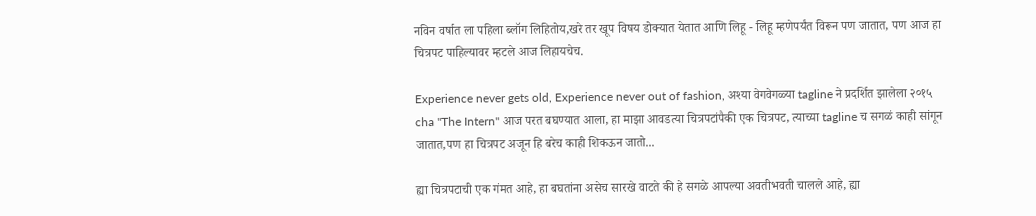नविन वर्षात ला पहिला ब्लॉग लिहितोय,खरे तर खूप विषय डोक्यात येतात आणि लिहू - लिहू म्हणेपर्यंत विरून पण जातात, पण आज हा चित्रपट पाहिल्यावर म्हटले आज लिहायचेच.

Experience never gets old, Experience never out of fashion, अश्या वेगवेगळ्या tagline ने प्रदर्शित झालेला २०१५ cha "The Intern" आज परत बघण्यात आला, हा माझा आवडत्या चित्रपटांपैकी एक चित्रपट, त्याच्या tagline च सगळं काही सांगून जातात,पण हा चित्रपट अजून हि बरेच काही शिकऊन जातो...

ह्या चित्रपटाची एक गंमत आहे, हा बघतांना असेच सारखे वाटते की हे सगळे आपल्या अवतीभवती चालले आहे, ह्या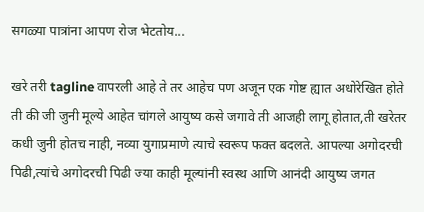सगळ्या पात्रांना आपण रोज भेटतोय...

खरे तरी tagline वापरली आहे ते तर आहेच पण अजून एक गोष्ट ह्यात अधोरेखित होते ती की जी जुनी मूल्ये आहेत चांगले आयुष्य कसे जगावे ती आजही लागू होतात,ती खरेतर कधी जुनी होतच नाही, नव्या युगाप्रमाणे त्याचे स्वरूप फक्त बदलते. आपल्या अगोदरची पिढी,त्यांचे अगोदरची पिढी ज्या काही मूल्यांनी स्वस्थ आणि आनंदी आयुष्य जगत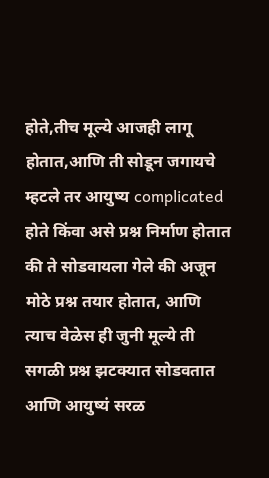होते,तीच मूल्ये आजही लागू होतात,आणि ती सोडून जगायचे म्हटले तर आयुष्य complicated होते किंवा असे प्रश्न निर्माण होतात की ते सोडवायला गेले की अजून मोठे प्रश्न तयार होतात, आणि त्याच वेळेस ही जुनी मूल्ये ती सगळी प्रश्न झटक्यात सोडवतात आणि आयुष्यं सरळ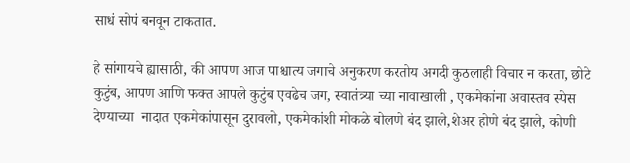साधं सोपं बनवून टाकतात.

हे सांगायचे ह्यासाठी, की आपण आज पाश्चात्य जगाचे अनुकरण करतोय अगदी कुठलाही विचार न करता, छोटे कुटुंब, आपण आणि फक्त आपले कुटुंब एवढेच जग, स्वातंत्र्या च्या नावाखाली , एकमेकांना अवास्तव स्पेस देण्याच्या  नादात एकमेकांपासून दुरावलो, एकमेकांशी मोकळे बोलणे बंद झाले,शेअर होणे बंद झाले, कोणी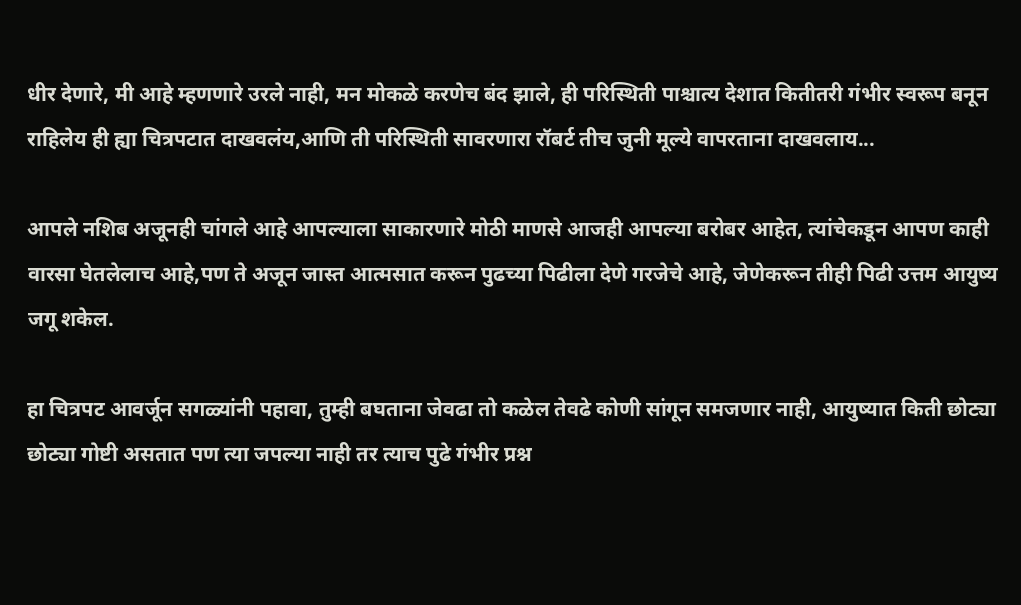धीर देणारे, मी आहे म्हणणारे उरले नाही, मन मोकळे करणेच बंद झाले, ही परिस्थिती पाश्चात्य देशात कितीतरी गंभीर स्वरूप बनून राहिलेय ही ह्या चित्रपटात दाखवलंय,आणि ती परिस्थिती सावरणारा रॉबर्ट तीच जुनी मूल्ये वापरताना दाखवलाय...

आपले नशिब अजूनही चांगले आहे आपल्याला साकारणारे मोठी माणसे आजही आपल्या बरोबर आहेत, त्यांचेकडून आपण काही वारसा घेतलेलाच आहे,पण ते अजून जास्त आत्मसात करून पुढच्या पिढीला देणे गरजेचे आहे, जेणेकरून तीही पिढी उत्तम आयुष्य जगू शकेल.

हा चित्रपट आवर्जून सगळ्यांनी पहावा, तुम्ही बघताना जेवढा तो कळेल तेवढे कोणी सांगून समजणार नाही, आयुष्यात किती छोट्या छोट्या गोष्टी असतात पण त्या जपल्या नाही तर त्याच पुढे गंभीर प्रश्न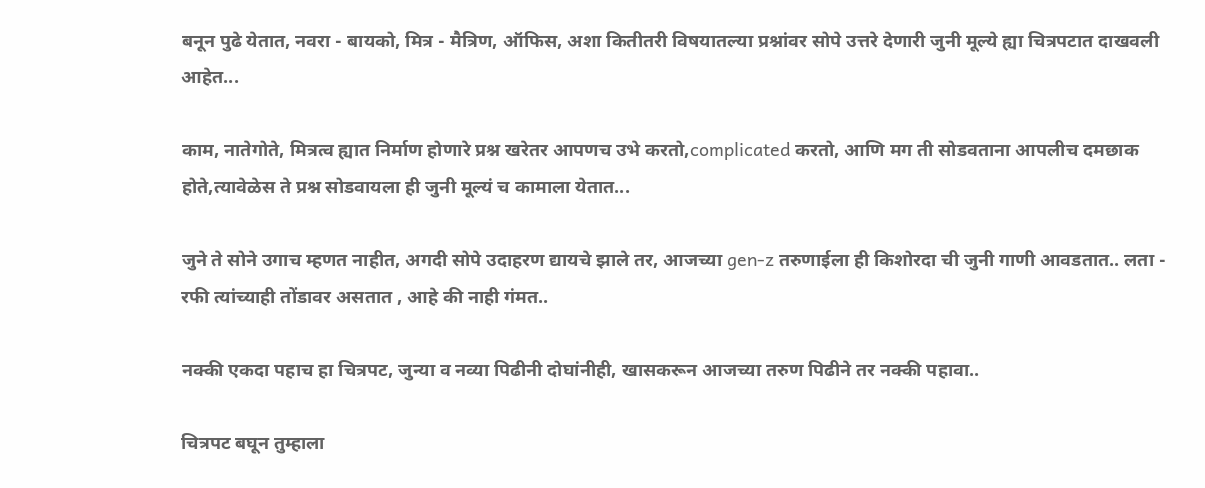बनून पुढे येतात, नवरा - बायको, मित्र - मैत्रिण, ऑफिस, अशा कितीतरी विषयातल्या प्रश्नांवर सोपे उत्तरे देणारी जुनी मूल्ये ह्या चित्रपटात दाखवली आहेत...

काम, नातेगोते, मित्रत्व ह्यात निर्माण होणारे प्रश्न खरेतर आपणच उभे करतो,complicated करतो, आणि मग ती सोडवताना आपलीच दमछाक होते,त्यावेळेस ते प्रश्न सोडवायला ही जुनी मूल्यं च कामाला येतात...

जुने ते सोने उगाच म्हणत नाहीत, अगदी सोपे उदाहरण द्यायचे झाले तर, आजच्या gen-z तरुणाईला ही किशोरदा ची जुनी गाणी आवडतात.. लता - रफी त्यांच्याही तोंडावर असतात , आहे की नाही गंमत..

नक्की एकदा पहाच हा चित्रपट, जुन्या व नव्या पिढीनी दोघांनीही, खासकरून आजच्या तरुण पिढीने तर नक्की पहावा..

चित्रपट बघून तुम्हाला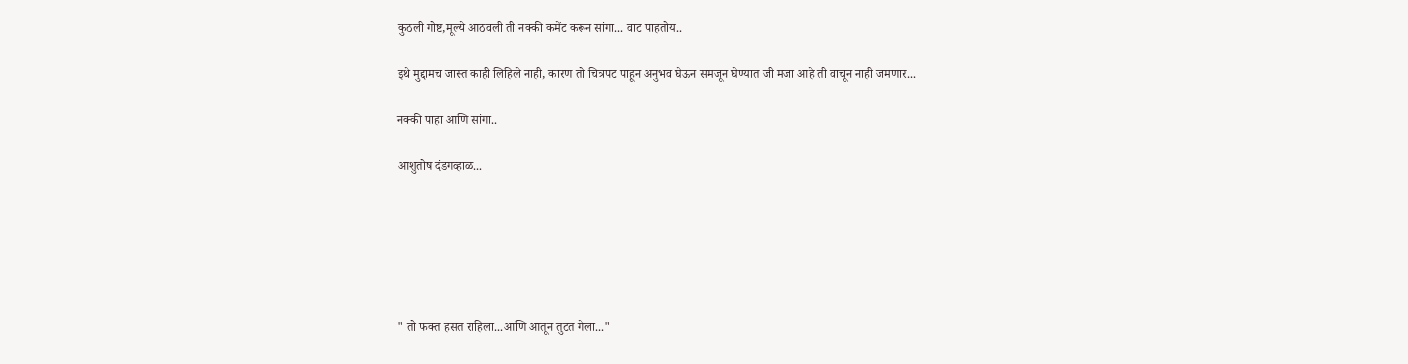कुठली गोष्ट,मूल्ये आठवली ती नक्की कमेंट करून सांगा... वाट पाहतोय..

इथे मुद्दामच जास्त काही लिहिले नाही, कारण तो चित्रपट पाहून अनुभव घेऊन समजून घेण्यात जी मजा आहे ती वाचून नाही जमणार...

नक्की पाहा आणि सांगा..

आशुतोष दंडगव्हाळ...






" तो फक्त हसत राहिला...आणि आतून तुटत गेला..."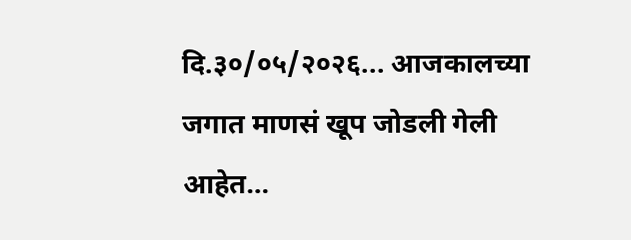दि.३०/०५/२०२६... आजकालच्या जगात माणसं खूप जोडली गेली आहेत…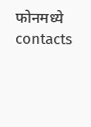फोनमध्ये contacts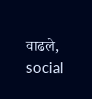वाढले, social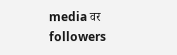media वर followers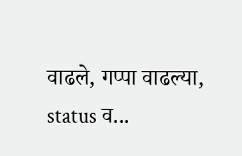वाढले, गप्पा वाढल्या, status व...